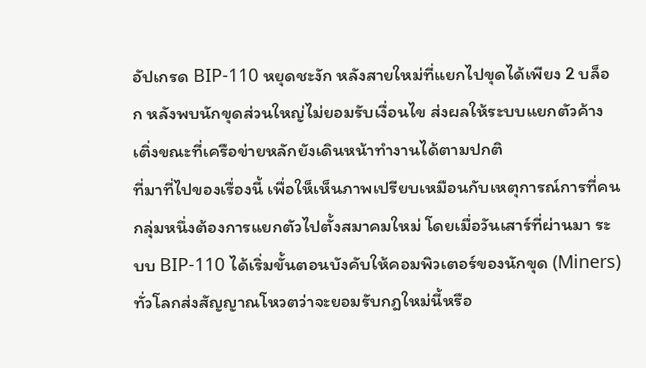อัปเกรด BIP-110 หยุดชะงัก หลังสายใหม่ที่แยกไปขุดได้เพียง 2 บล็อก หลังพบนักขุดส่วนใหญ่ไม่ยอมรับเงื่อนไข ส่งผลให้ระบบแยกตัวค้างเติ่งขณะที่เครือข่ายหลักยังเดินหน้าทำงานได้ตามปกติ
ที่มาที่ไปของเรื่องนี้ เพื่อให็เห็นภาพเปรียบเหมือนกับเหตุการณ์การที่คนกลุ่มหนึ่งต้องการแยกตัวไปตั้งสมาคมใหม่ โดยเมื่อวันเสาร์ที่ผ่านมา ระบบ BIP-110 ได้เริ่มขั้นตอนบังคับให้คอมพิวเตอร์ของนักขุด (Miners) ทั่วโลกส่งสัญญาณโหวตว่าจะยอมรับกฎใหม่นี้หรือ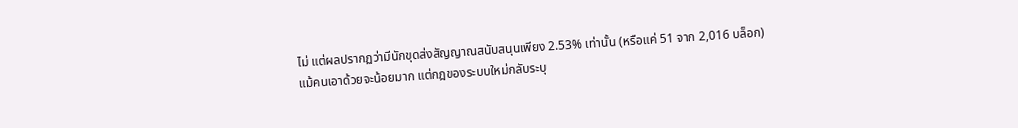ไม่ แต่ผลปรากฏว่ามีนักขุดส่งสัญญาณสนับสนุนเพียง 2.53% เท่านั้น (หรือแค่ 51 จาก 2,016 บล็อก)
แม้คนเอาด้วยจะน้อยมาก แต่กฎของระบบใหม่กลับระบุ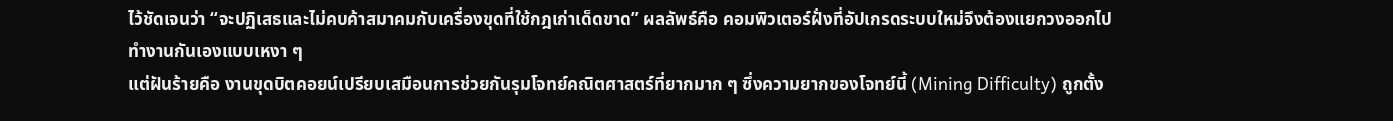ไว้ชัดเจนว่า “จะปฏิเสธและไม่คบค้าสมาคมกับเครื่องขุดที่ใช้กฎเก่าเด็ดขาด” ผลลัพธ์คือ คอมพิวเตอร์ฝั่งที่อัปเกรดระบบใหม่จึงต้องแยกวงออกไปทำงานกันเองแบบเหงา ๆ
แต่ฝันร้ายคือ งานขุดบิตคอยน์เปรียบเสมือนการช่วยกันรุมโจทย์คณิตศาสตร์ที่ยากมาก ๆ ซึ่งความยากของโจทย์นี้ (Mining Difficulty) ถูกตั้ง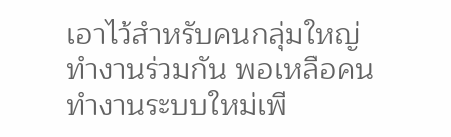เอาไว้สำหรับคนกลุ่มใหญ่ทำงานร่วมกัน พอเหลือคนทำงานระบบใหม่เพี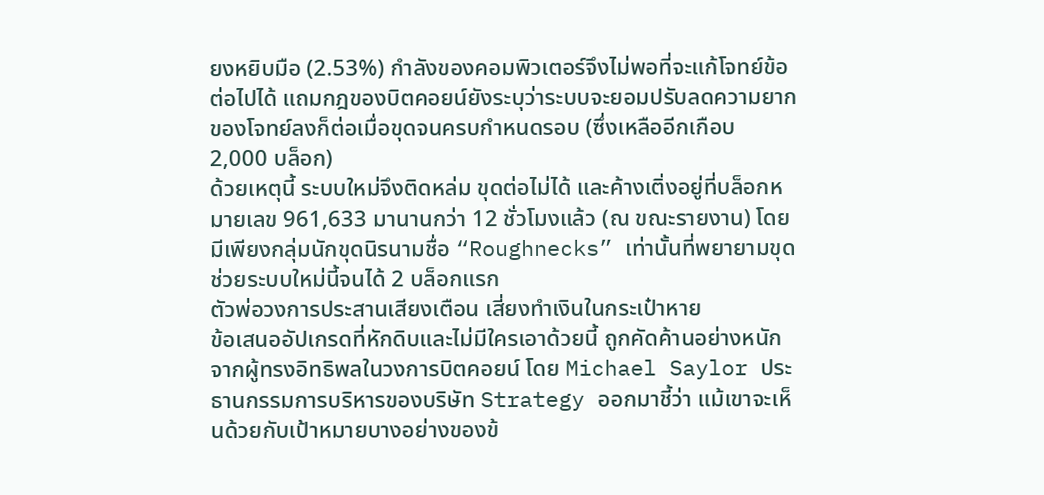ยงหยิบมือ (2.53%) กำลังของคอมพิวเตอร์จึงไม่พอที่จะแก้โจทย์ข้อต่อไปได้ แถมกฎของบิตคอยน์ยังระบุว่าระบบจะยอมปรับลดความยากของโจทย์ลงก็ต่อเมื่อขุดจนครบกำหนดรอบ (ซึ่งเหลืออีกเกือบ 2,000 บล็อก)
ด้วยเหตุนี้ ระบบใหม่จึงติดหล่ม ขุดต่อไม่ได้ และค้างเติ่งอยู่ที่บล็อกหมายเลข 961,633 มานานกว่า 12 ชั่วโมงแล้ว (ณ ขณะรายงาน) โดยมีเพียงกลุ่มนักขุดนิรนามชื่อ “Roughnecks” เท่านั้นที่พยายามขุดช่วยระบบใหม่นี้จนได้ 2 บล็อกแรก
ตัวพ่อวงการประสานเสียงเตือน เสี่ยงทำเงินในกระเป๋าหาย
ข้อเสนออัปเกรดที่หักดิบและไม่มีใครเอาด้วยนี้ ถูกคัดค้านอย่างหนักจากผู้ทรงอิทธิพลในวงการบิตคอยน์ โดย Michael Saylor ประธานกรรมการบริหารของบริษัท Strategy ออกมาชี้ว่า แม้เขาจะเห็นด้วยกับเป้าหมายบางอย่างของข้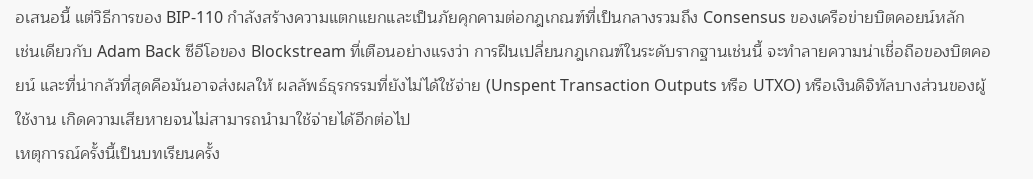อเสนอนี้ แต่วิธีการของ BIP-110 กำลังสร้างความแตกแยกและเป็นภัยคุกคามต่อกฎเกณฑ์ที่เป็นกลางรวมถึง Consensus ของเครือข่ายบิตคอยน์หลัก
เช่นเดียวกับ Adam Back ซีอีโอของ Blockstream ที่เตือนอย่างแรงว่า การฝืนเปลี่ยนกฎเกณฑ์ในระดับรากฐานเช่นนี้ จะทำลายความน่าเชื่อถือของบิตคอยน์ และที่น่ากลัวที่สุดคือมันอาจส่งผลให้ ผลลัพธ์ธุรกรรมที่ยังไม่ได้ใช้จ่าย (Unspent Transaction Outputs หรือ UTXO) หรือเงินดิจิทัลบางส่วนของผู้ใช้งาน เกิดความเสียหายจนไม่สามารถนำมาใช้จ่ายได้อีกต่อไป
เหตุการณ์ครั้งนี้เป็นบทเรียนครั้ง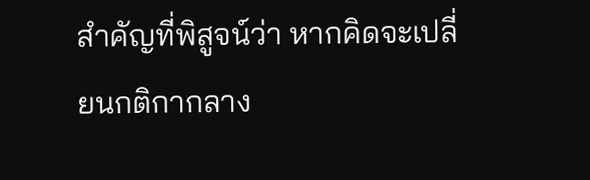สำคัญที่พิสูจน์ว่า หากคิดจะเปลี่ยนกติกากลาง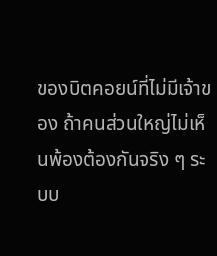ของบิตคอยน์ที่ไม่มีเจ้าของ ถ้าคนส่วนใหญ่ไม่เห็นพ้องต้องกันจริง ๆ ระบบ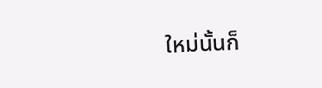ใหม่นั้นก็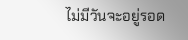ไม่มีวันจะอยู่รอด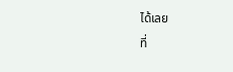ได้เลย
ที่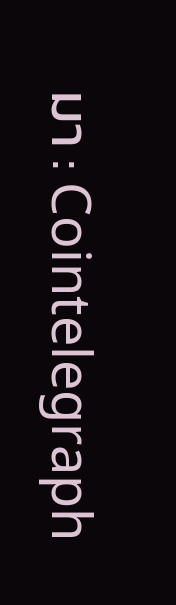มา : Cointelegraph